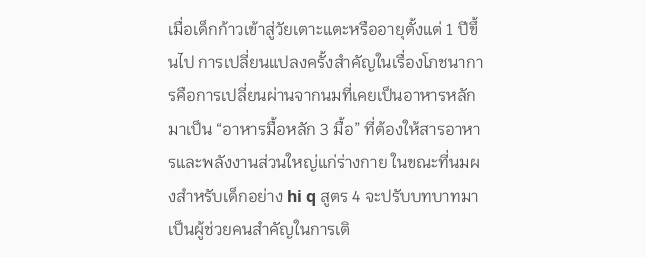เมื่อเด็กก้าวเข้าสู่วัยเตาะแตะหรืออายุตั้งแต่ 1 ปีขึ้นไป การเปลี่ยนแปลงครั้งสำคัญในเรื่องโภชนาการคือการเปลี่ยนผ่านจากนมที่เคยเป็นอาหารหลักมาเป็น “อาหารมื้อหลัก 3 มื้อ” ที่ต้องให้สารอาหารและพลังงานส่วนใหญ่แก่ร่างกาย ในขณะที่นมผงสำหรับเด็กอย่าง hi q สูตร 4 จะปรับบทบาทมาเป็นผู้ช่วยคนสำคัญในการเติ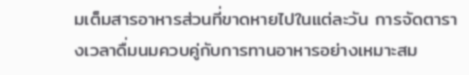มเต็มสารอาหารส่วนที่ขาดหายไปในแต่ละวัน การจัดตารางเวลาดื่มนมควบคู่กับการทานอาหารอย่างเหมาะสม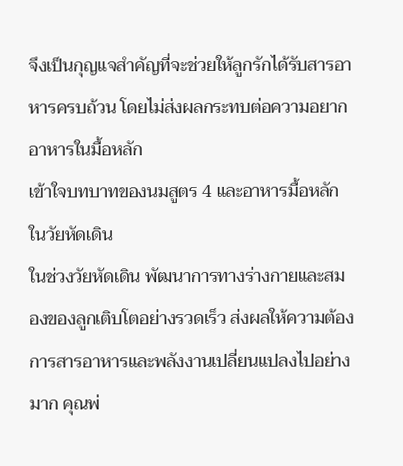จึงเป็นกุญแจสำคัญที่จะช่วยให้ลูกรักได้รับสารอาหารครบถ้วน โดยไม่ส่งผลกระทบต่อความอยากอาหารในมื้อหลัก
เข้าใจบทบาทของนมสูตร 4 และอาหารมื้อหลักในวัยหัดเดิน
ในช่วงวัยหัดเดิน พัฒนาการทางร่างกายและสมองของลูกเติบโตอย่างรวดเร็ว ส่งผลให้ความต้องการสารอาหารและพลังงานเปลี่ยนแปลงไปอย่างมาก คุณพ่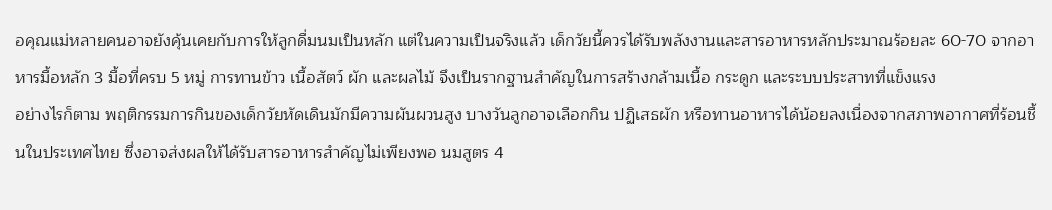อคุณแม่หลายคนอาจยังคุ้นเคยกับการให้ลูกดื่มนมเป็นหลัก แต่ในความเป็นจริงแล้ว เด็กวัยนี้ควรได้รับพลังงานและสารอาหารหลักประมาณร้อยละ 60-70 จากอาหารมื้อหลัก 3 มื้อที่ครบ 5 หมู่ การทานข้าว เนื้อสัตว์ ผัก และผลไม้ จึงเป็นรากฐานสำคัญในการสร้างกล้ามเนื้อ กระดูก และระบบประสาทที่แข็งแรง
อย่างไรก็ตาม พฤติกรรมการกินของเด็กวัยหัดเดินมักมีความผันผวนสูง บางวันลูกอาจเลือกกิน ปฏิเสธผัก หรือทานอาหารได้น้อยลงเนื่องจากสภาพอากาศที่ร้อนชื้นในประเทศไทย ซึ่งอาจส่งผลให้ได้รับสารอาหารสำคัญไม่เพียงพอ นมสูตร 4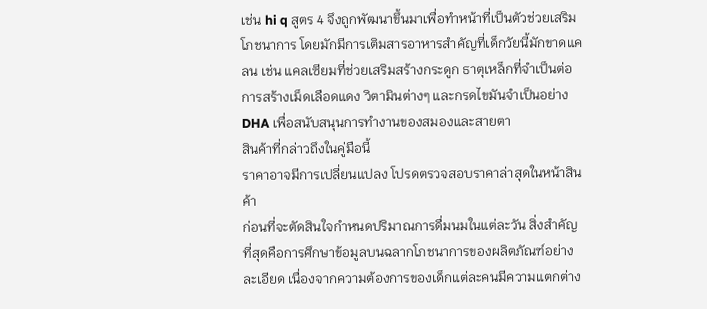เช่น hi q สูตร 4 จึงถูกพัฒนาขึ้นมาเพื่อทำหน้าที่เป็นตัวช่วยเสริมโภชนาการ โดยมักมีการเติมสารอาหารสำคัญที่เด็กวัยนี้มักขาดแคลน เช่น แคลเซียมที่ช่วยเสริมสร้างกระดูก ธาตุเหล็กที่จำเป็นต่อการสร้างเม็ดเลือดแดง วิตามินต่างๆ และกรดไขมันจำเป็นอย่าง DHA เพื่อสนับสนุนการทำงานของสมองและสายตา
สินค้าที่กล่าวถึงในคู่มือนี้
ราคาอาจมีการเปลี่ยนแปลง โปรดตรวจสอบราคาล่าสุดในหน้าสินค้า
ก่อนที่จะตัดสินใจกำหนดปริมาณการดื่มนมในแต่ละวัน สิ่งสำคัญที่สุดคือการศึกษาข้อมูลบนฉลากโภชนาการของผลิตภัณฑ์อย่างละเอียด เนื่องจากความต้องการของเด็กแต่ละคนมีความแตกต่าง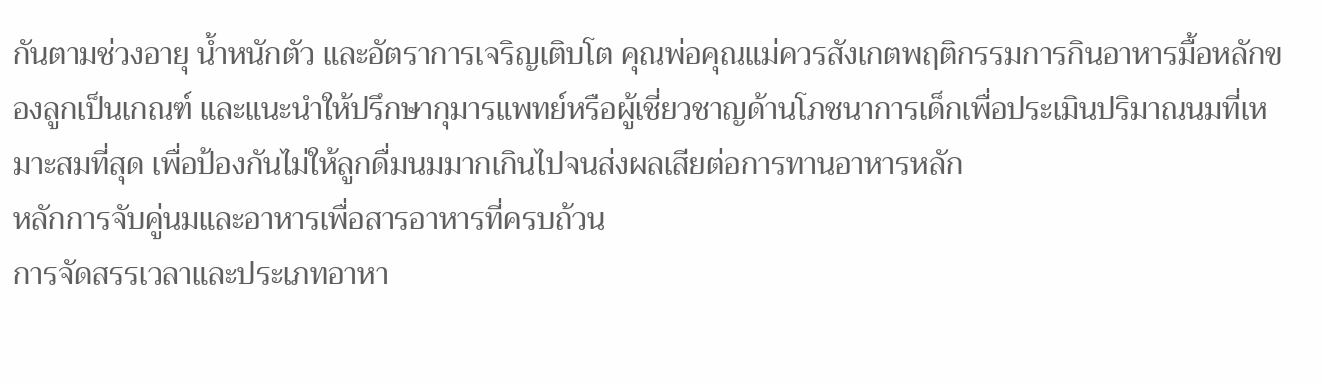กันตามช่วงอายุ น้ำหนักตัว และอัตราการเจริญเติบโต คุณพ่อคุณแม่ควรสังเกตพฤติกรรมการกินอาหารมื้อหลักของลูกเป็นเกณฑ์ และแนะนำให้ปรึกษากุมารแพทย์หรือผู้เชี่ยวชาญด้านโภชนาการเด็กเพื่อประเมินปริมาณนมที่เหมาะสมที่สุด เพื่อป้องกันไม่ให้ลูกดื่มนมมากเกินไปจนส่งผลเสียต่อการทานอาหารหลัก
หลักการจับคู่นมและอาหารเพื่อสารอาหารที่ครบถ้วน
การจัดสรรเวลาและประเภทอาหา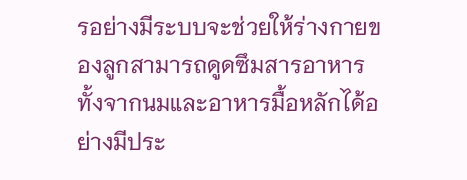รอย่างมีระบบจะช่วยให้ร่างกายของลูกสามารถดูดซึมสารอาหารทั้งจากนมและอาหารมื้อหลักได้อย่างมีประ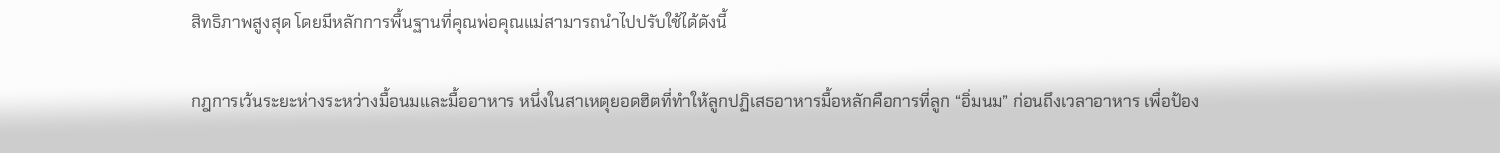สิทธิภาพสูงสุด โดยมีหลักการพื้นฐานที่คุณพ่อคุณแม่สามารถนำไปปรับใช้ได้ดังนี้

กฎการเว้นระยะห่างระหว่างมื้อนมและมื้ออาหาร หนึ่งในสาเหตุยอดฮิตที่ทำให้ลูกปฏิเสธอาหารมื้อหลักคือการที่ลูก “อิ่มนม” ก่อนถึงเวลาอาหาร เพื่อป้อง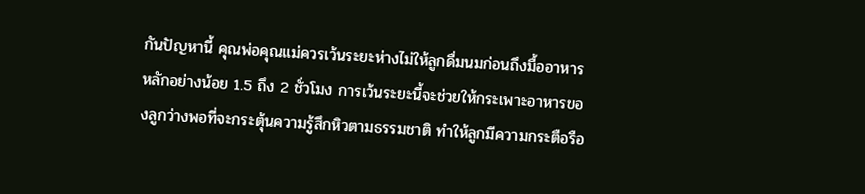กันปัญหานี้ คุณพ่อคุณแม่ควรเว้นระยะห่างไม่ให้ลูกดื่มนมก่อนถึงมื้ออาหารหลักอย่างน้อย 1.5 ถึง 2 ชั่วโมง การเว้นระยะนี้จะช่วยให้กระเพาะอาหารของลูกว่างพอที่จะกระตุ้นความรู้สึกหิวตามธรรมชาติ ทำให้ลูกมีความกระตือรือ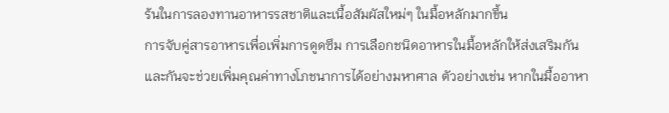ร้นในการลองทานอาหารรสชาติและเนื้อสัมผัสใหม่ๆ ในมื้อหลักมากขึ้น
การจับคู่สารอาหารเพื่อเพิ่มการดูดซึม การเลือกชนิดอาหารในมื้อหลักให้ส่งเสริมกันและกันจะช่วยเพิ่มคุณค่าทางโภชนาการได้อย่างมหาศาล ตัวอย่างเช่น หากในมื้ออาหา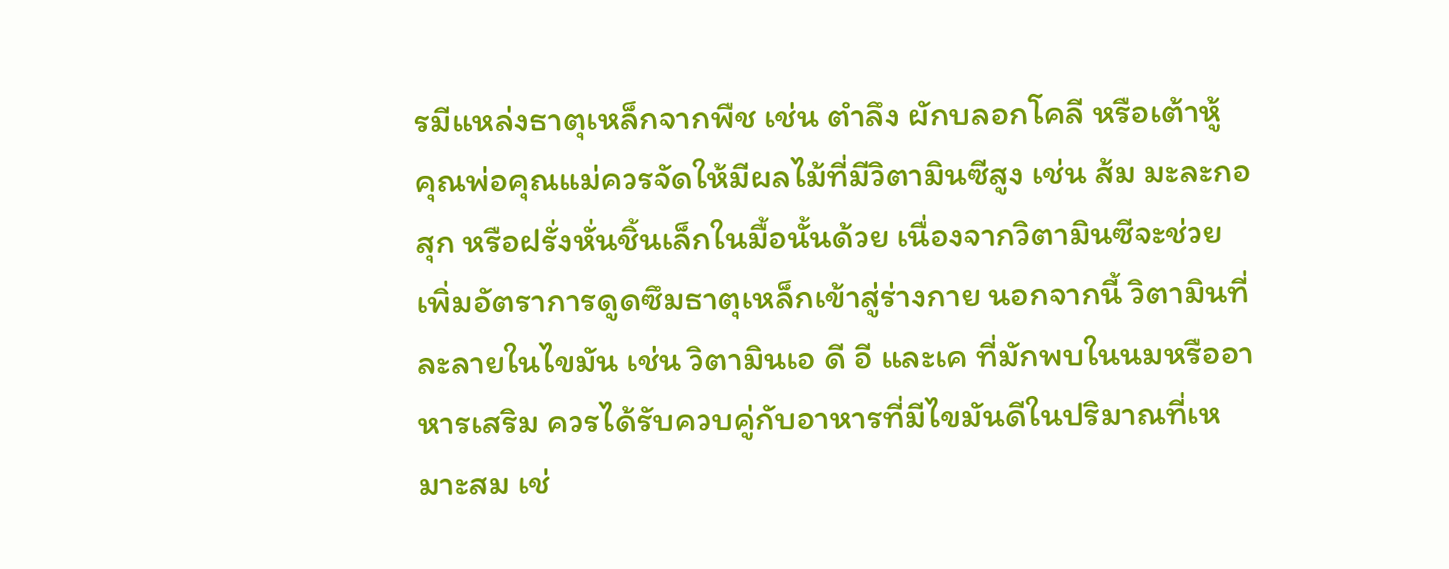รมีแหล่งธาตุเหล็กจากพืช เช่น ตำลึง ผักบลอกโคลี หรือเต้าหู้ คุณพ่อคุณแม่ควรจัดให้มีผลไม้ที่มีวิตามินซีสูง เช่น ส้ม มะละกอสุก หรือฝรั่งหั่นชิ้นเล็กในมื้อนั้นด้วย เนื่องจากวิตามินซีจะช่วยเพิ่มอัตราการดูดซึมธาตุเหล็กเข้าสู่ร่างกาย นอกจากนี้ วิตามินที่ละลายในไขมัน เช่น วิตามินเอ ดี อี และเค ที่มักพบในนมหรืออาหารเสริม ควรได้รับควบคู่กับอาหารที่มีไขมันดีในปริมาณที่เหมาะสม เช่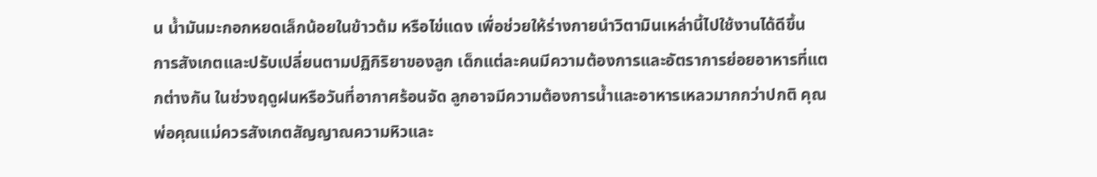น น้ำมันมะกอกหยดเล็กน้อยในข้าวต้ม หรือไข่แดง เพื่อช่วยให้ร่างกายนำวิตามินเหล่านี้ไปใช้งานได้ดีขึ้น
การสังเกตและปรับเปลี่ยนตามปฏิกิริยาของลูก เด็กแต่ละคนมีความต้องการและอัตราการย่อยอาหารที่แตกต่างกัน ในช่วงฤดูฝนหรือวันที่อากาศร้อนจัด ลูกอาจมีความต้องการน้ำและอาหารเหลวมากกว่าปกติ คุณพ่อคุณแม่ควรสังเกตสัญญาณความหิวและ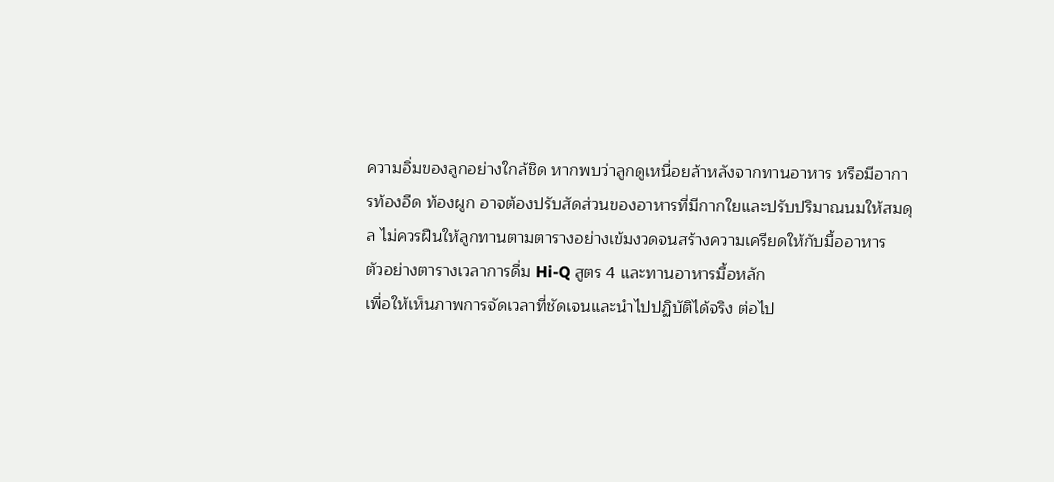ความอิ่มของลูกอย่างใกล้ชิด หากพบว่าลูกดูเหนื่อยล้าหลังจากทานอาหาร หรือมีอาการท้องอืด ท้องผูก อาจต้องปรับสัดส่วนของอาหารที่มีกากใยและปรับปริมาณนมให้สมดุล ไม่ควรฝืนให้ลูกทานตามตารางอย่างเข้มงวดจนสร้างความเครียดให้กับมื้ออาหาร
ตัวอย่างตารางเวลาการดื่ม Hi-Q สูตร 4 และทานอาหารมื้อหลัก
เพื่อให้เห็นภาพการจัดเวลาที่ชัดเจนและนำไปปฏิบัติได้จริง ต่อไป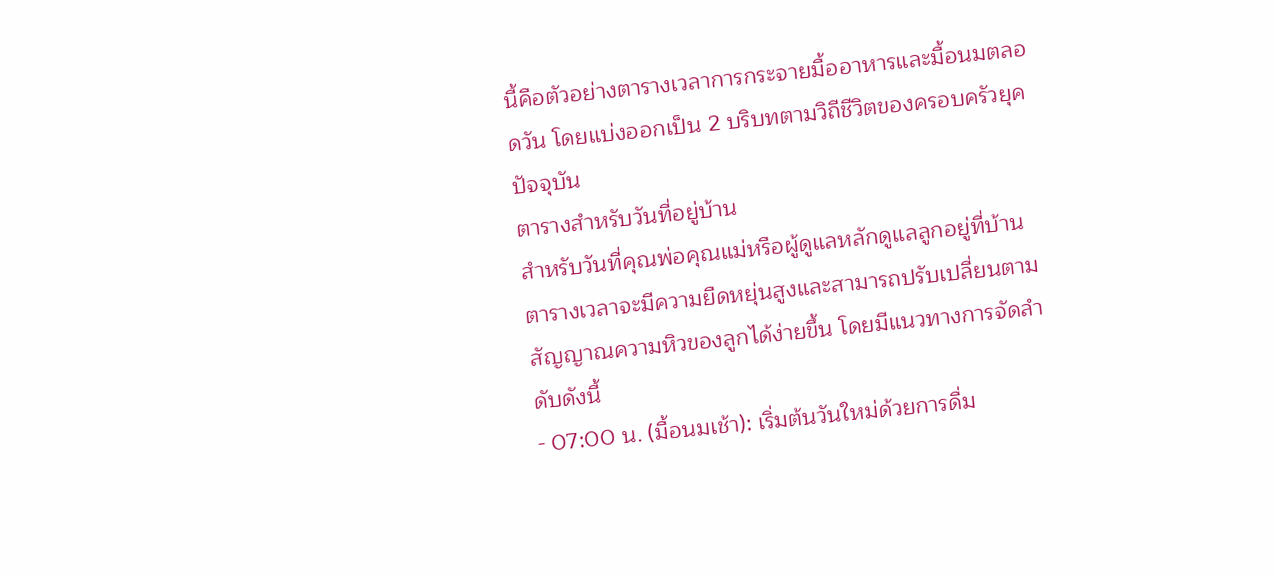นี้คือตัวอย่างตารางเวลาการกระจายมื้ออาหารและมื้อนมตลอดวัน โดยแบ่งออกเป็น 2 บริบทตามวิถีชีวิตของครอบครัวยุคปัจจุบัน
ตารางสำหรับวันที่อยู่บ้าน
สำหรับวันที่คุณพ่อคุณแม่หรือผู้ดูแลหลักดูแลลูกอยู่ที่บ้าน ตารางเวลาจะมีความยืดหยุ่นสูงและสามารถปรับเปลี่ยนตามสัญญาณความหิวของลูกได้ง่ายขึ้น โดยมีแนวทางการจัดลำดับดังนี้
- 07:00 น. (มื้อนมเช้า): เริ่มต้นวันใหม่ด้วยการดื่ม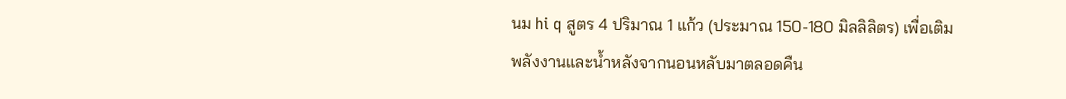นม hi q สูตร 4 ปริมาณ 1 แก้ว (ประมาณ 150-180 มิลลิลิตร) เพื่อเติมพลังงานและน้ำหลังจากนอนหลับมาตลอดคืน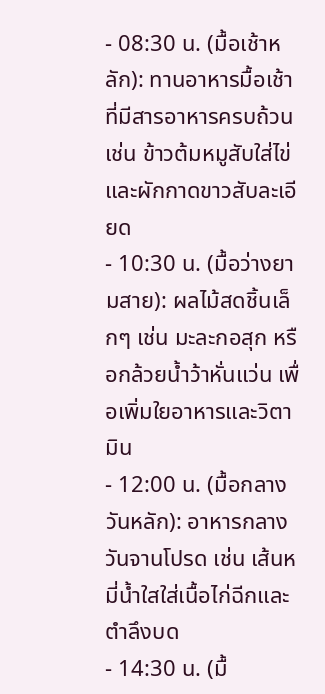- 08:30 น. (มื้อเช้าหลัก): ทานอาหารมื้อเช้าที่มีสารอาหารครบถ้วน เช่น ข้าวต้มหมูสับใส่ไข่และผักกาดขาวสับละเอียด
- 10:30 น. (มื้อว่างยามสาย): ผลไม้สดชิ้นเล็กๆ เช่น มะละกอสุก หรือกล้วยน้ำว้าหั่นแว่น เพื่อเพิ่มใยอาหารและวิตามิน
- 12:00 น. (มื้อกลางวันหลัก): อาหารกลางวันจานโปรด เช่น เส้นหมี่น้ำใสใส่เนื้อไก่ฉีกและตำลึงบด
- 14:30 น. (มื้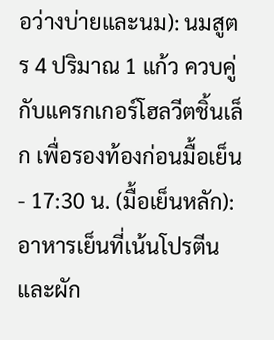อว่างบ่ายและนม): นมสูตร 4 ปริมาณ 1 แก้ว ควบคู่กับแครกเกอร์โฮลวีตชิ้นเล็ก เพื่อรองท้องก่อนมื้อเย็น
- 17:30 น. (มื้อเย็นหลัก): อาหารเย็นที่เน้นโปรตีนและผัก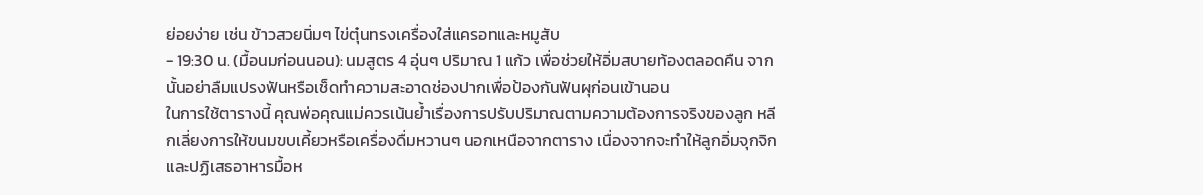ย่อยง่าย เช่น ข้าวสวยนิ่มๆ ไข่ตุ๋นทรงเครื่องใส่แครอทและหมูสับ
- 19:30 น. (มื้อนมก่อนนอน): นมสูตร 4 อุ่นๆ ปริมาณ 1 แก้ว เพื่อช่วยให้อิ่มสบายท้องตลอดคืน จากนั้นอย่าลืมแปรงฟันหรือเช็ดทำความสะอาดช่องปากเพื่อป้องกันฟันผุก่อนเข้านอน
ในการใช้ตารางนี้ คุณพ่อคุณแม่ควรเน้นย้ำเรื่องการปรับปริมาณตามความต้องการจริงของลูก หลีกเลี่ยงการให้ขนมขบเคี้ยวหรือเครื่องดื่มหวานๆ นอกเหนือจากตาราง เนื่องจากจะทำให้ลูกอิ่มจุกจิกและปฏิเสธอาหารมื้อห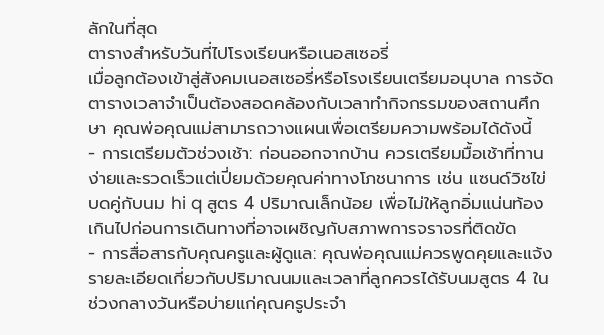ลักในที่สุด
ตารางสำหรับวันที่ไปโรงเรียนหรือเนอสเซอรี่
เมื่อลูกต้องเข้าสู่สังคมเนอสเซอรี่หรือโรงเรียนเตรียมอนุบาล การจัดตารางเวลาจำเป็นต้องสอดคล้องกับเวลาทำกิจกรรมของสถานศึกษา คุณพ่อคุณแม่สามารถวางแผนเพื่อเตรียมความพร้อมได้ดังนี้
- การเตรียมตัวช่วงเช้า: ก่อนออกจากบ้าน ควรเตรียมมื้อเช้าที่ทานง่ายและรวดเร็วแต่เปี่ยมด้วยคุณค่าทางโภชนาการ เช่น แซนด์วิชไข่บดคู่กับนม hi q สูตร 4 ปริมาณเล็กน้อย เพื่อไม่ให้ลูกอิ่มแน่นท้องเกินไปก่อนการเดินทางที่อาจเผชิญกับสภาพการจราจรที่ติดขัด
- การสื่อสารกับคุณครูและผู้ดูแล: คุณพ่อคุณแม่ควรพูดคุยและแจ้งรายละเอียดเกี่ยวกับปริมาณนมและเวลาที่ลูกควรได้รับนมสูตร 4 ในช่วงกลางวันหรือบ่ายแก่คุณครูประจำ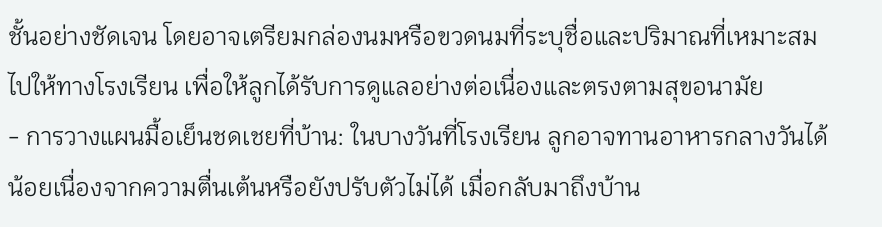ชั้นอย่างชัดเจน โดยอาจเตรียมกล่องนมหรือขวดนมที่ระบุชื่อและปริมาณที่เหมาะสมไปให้ทางโรงเรียน เพื่อให้ลูกได้รับการดูแลอย่างต่อเนื่องและตรงตามสุขอนามัย
- การวางแผนมื้อเย็นชดเชยที่บ้าน: ในบางวันที่โรงเรียน ลูกอาจทานอาหารกลางวันได้น้อยเนื่องจากความตื่นเต้นหรือยังปรับตัวไม่ได้ เมื่อกลับมาถึงบ้าน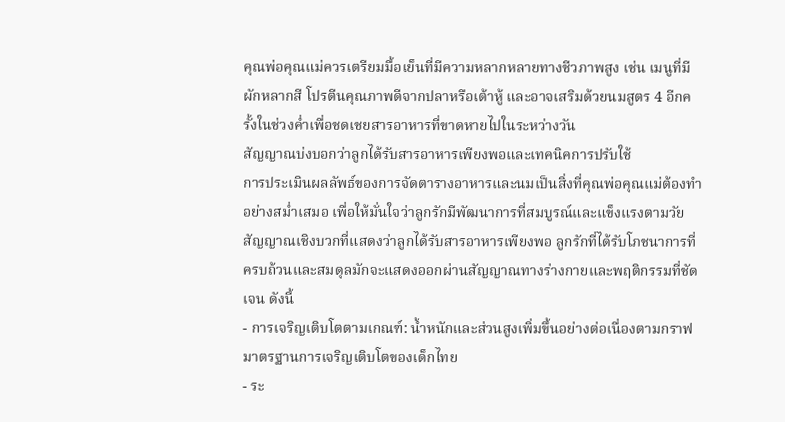คุณพ่อคุณแม่ควรเตรียมมื้อเย็นที่มีความหลากหลายทางชีวภาพสูง เช่น เมนูที่มีผักหลากสี โปรตีนคุณภาพดีจากปลาหรือเต้าหู้ และอาจเสริมด้วยนมสูตร 4 อีกครั้งในช่วงค่ำเพื่อชดเชยสารอาหารที่ขาดหายไปในระหว่างวัน
สัญญาณบ่งบอกว่าลูกได้รับสารอาหารเพียงพอและเทคนิคการปรับใช้
การประเมินผลลัพธ์ของการจัดตารางอาหารและนมเป็นสิ่งที่คุณพ่อคุณแม่ต้องทำอย่างสม่ำเสมอ เพื่อให้มั่นใจว่าลูกรักมีพัฒนาการที่สมบูรณ์และแข็งแรงตามวัย
สัญญาณเชิงบวกที่แสดงว่าลูกได้รับสารอาหารเพียงพอ ลูกรักที่ได้รับโภชนาการที่ครบถ้วนและสมดุลมักจะแสดงออกผ่านสัญญาณทางร่างกายและพฤติกรรมที่ชัดเจน ดังนี้
- การเจริญเติบโตตามเกณฑ์: น้ำหนักและส่วนสูงเพิ่มขึ้นอย่างต่อเนื่องตามกราฟมาตรฐานการเจริญเติบโตของเด็กไทย
- ระ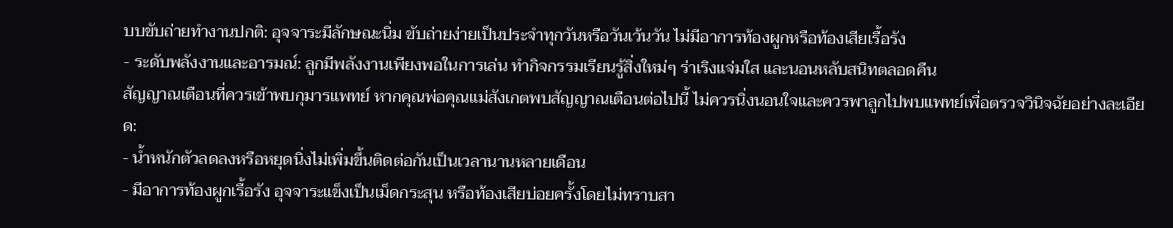บบขับถ่ายทำงานปกติ: อุจจาระมีลักษณะนิ่ม ขับถ่ายง่ายเป็นประจำทุกวันหรือวันเว้นวัน ไม่มีอาการท้องผูกหรือท้องเสียเรื้อรัง
- ระดับพลังงานและอารมณ์: ลูกมีพลังงานเพียงพอในการเล่น ทำกิจกรรมเรียนรู้สิ่งใหม่ๆ ร่าเริงแจ่มใส และนอนหลับสนิทตลอดคืน
สัญญาณเตือนที่ควรเข้าพบกุมารแพทย์ หากคุณพ่อคุณแม่สังเกตพบสัญญาณเตือนต่อไปนี้ ไม่ควรนิ่งนอนใจและควรพาลูกไปพบแพทย์เพื่อตรวจวินิจฉัยอย่างละเอียด:
- น้ำหนักตัวลดลงหรือหยุดนิ่งไม่เพิ่มขึ้นติดต่อกันเป็นเวลานานหลายเดือน
- มีอาการท้องผูกเรื้อรัง อุจจาระแข็งเป็นเม็ดกระสุน หรือท้องเสียบ่อยครั้งโดยไม่ทราบสา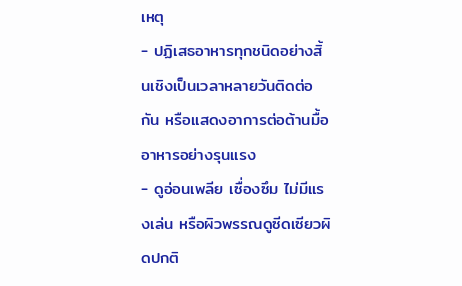เหตุ
- ปฏิเสธอาหารทุกชนิดอย่างสิ้นเชิงเป็นเวลาหลายวันติดต่อกัน หรือแสดงอาการต่อต้านมื้ออาหารอย่างรุนแรง
- ดูอ่อนเพลีย เซื่องซึม ไม่มีแรงเล่น หรือผิวพรรณดูซีดเซียวผิดปกติ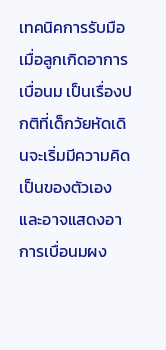เทคนิคการรับมือเมื่อลูกเกิดอาการเบื่อนม เป็นเรื่องปกติที่เด็กวัยหัดเดินจะเริ่มมีความคิดเป็นของตัวเองและอาจแสดงอาการเบื่อนมผง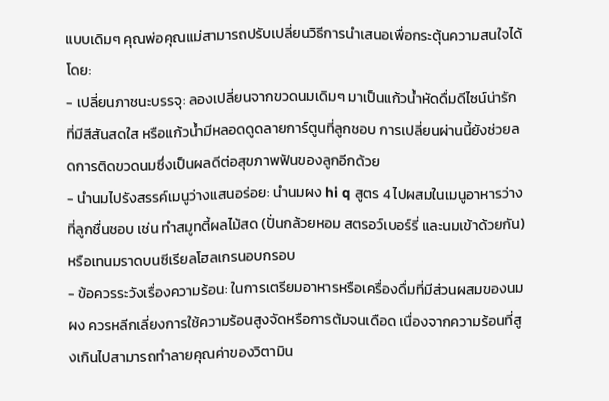แบบเดิมๆ คุณพ่อคุณแม่สามารถปรับเปลี่ยนวิธีการนำเสนอเพื่อกระตุ้นความสนใจได้โดย:
- เปลี่ยนภาชนะบรรจุ: ลองเปลี่ยนจากขวดนมเดิมๆ มาเป็นแก้วน้ำหัดดื่มดีไซน์น่ารักที่มีสีสันสดใส หรือแก้วน้ำมีหลอดดูดลายการ์ตูนที่ลูกชอบ การเปลี่ยนผ่านนี้ยังช่วยลดการติดขวดนมซึ่งเป็นผลดีต่อสุขภาพฟันของลูกอีกด้วย
- นำนมไปรังสรรค์เมนูว่างแสนอร่อย: นำนมผง hi q สูตร 4 ไปผสมในเมนูอาหารว่างที่ลูกชื่นชอบ เช่น ทำสมูทตี้ผลไม้สด (ปั่นกล้วยหอม สตรอว์เบอร์รี่ และนมเข้าด้วยกัน) หรือเทนมราดบนซีเรียลโฮลเกรนอบกรอบ
- ข้อควรระวังเรื่องความร้อน: ในการเตรียมอาหารหรือเครื่องดื่มที่มีส่วนผสมของนมผง ควรหลีกเลี่ยงการใช้ความร้อนสูงจัดหรือการต้มจนเดือด เนื่องจากความร้อนที่สูงเกินไปสามารถทำลายคุณค่าของวิตามิน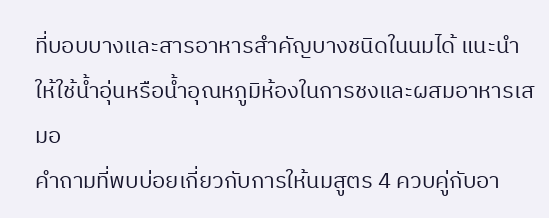ที่บอบบางและสารอาหารสำคัญบางชนิดในนมได้ แนะนำให้ใช้น้ำอุ่นหรือน้ำอุณหภูมิห้องในการชงและผสมอาหารเสมอ
คำถามที่พบบ่อยเกี่ยวกับการให้นมสูตร 4 ควบคู่กับอา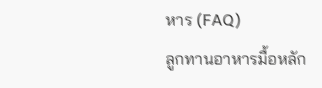หาร (FAQ)
ลูกทานอาหารมื้อหลัก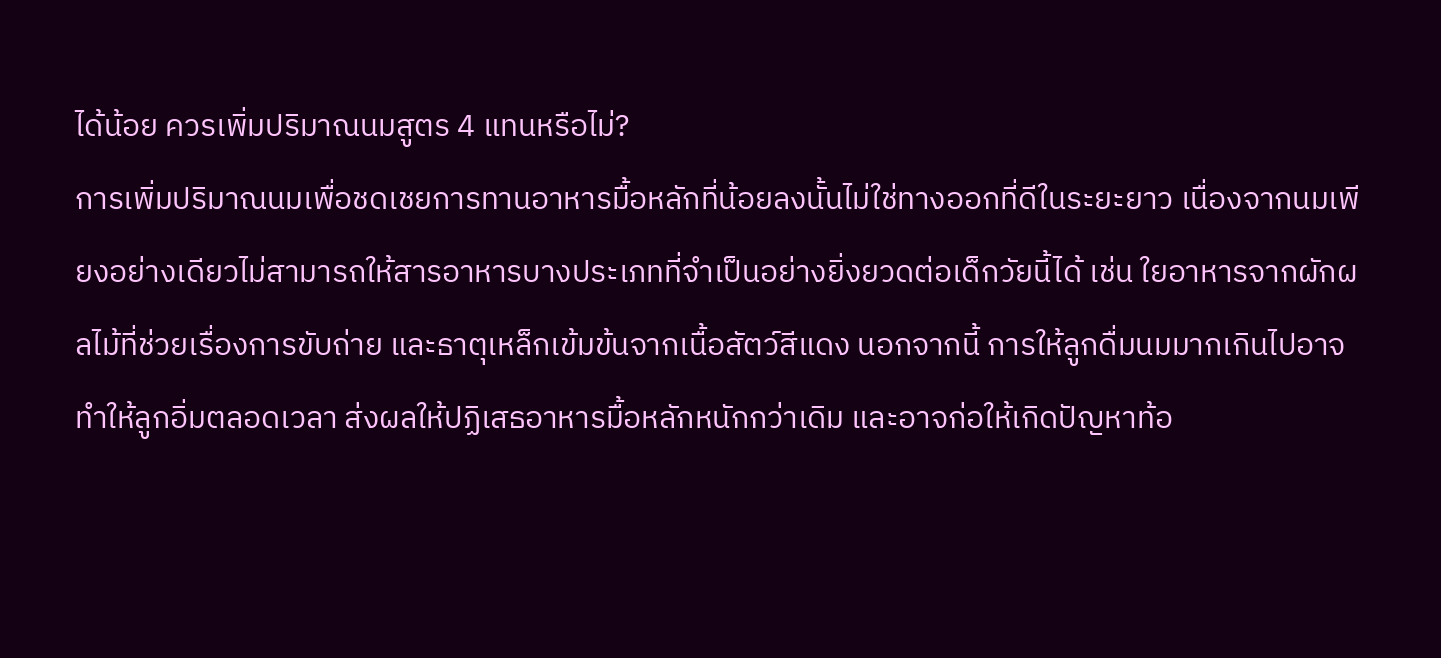ได้น้อย ควรเพิ่มปริมาณนมสูตร 4 แทนหรือไม่?
การเพิ่มปริมาณนมเพื่อชดเชยการทานอาหารมื้อหลักที่น้อยลงนั้นไม่ใช่ทางออกที่ดีในระยะยาว เนื่องจากนมเพียงอย่างเดียวไม่สามารถให้สารอาหารบางประเภทที่จำเป็นอย่างยิ่งยวดต่อเด็กวัยนี้ได้ เช่น ใยอาหารจากผักผลไม้ที่ช่วยเรื่องการขับถ่าย และธาตุเหล็กเข้มข้นจากเนื้อสัตว์สีแดง นอกจากนี้ การให้ลูกดื่มนมมากเกินไปอาจทำให้ลูกอิ่มตลอดเวลา ส่งผลให้ปฏิเสธอาหารมื้อหลักหนักกว่าเดิม และอาจก่อให้เกิดปัญหาท้อ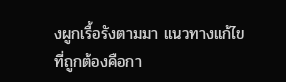งผูกเรื้อรังตามมา แนวทางแก้ไขที่ถูกต้องคือกา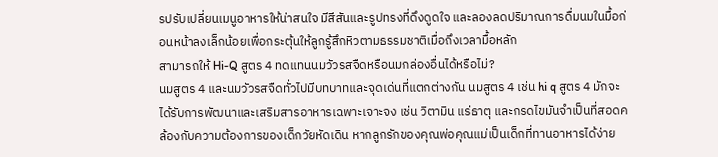รปรับเปลี่ยนเมนูอาหารให้น่าสนใจ มีสีสันและรูปทรงที่ดึงดูดใจ และลองลดปริมาณการดื่มนมในมื้อก่อนหน้าลงเล็กน้อยเพื่อกระตุ้นให้ลูกรู้สึกหิวตามธรรมชาติเมื่อถึงเวลามื้อหลัก
สามารถให้ Hi-Q สูตร 4 ทดแทนนมวัวรสจืดหรือนมกล่องอื่นได้หรือไม่?
นมสูตร 4 และนมวัวรสจืดทั่วไปมีบทบาทและจุดเด่นที่แตกต่างกัน นมสูตร 4 เช่น hi q สูตร 4 มักจะได้รับการพัฒนาและเสริมสารอาหารเฉพาะเจาะจง เช่น วิตามิน แร่ธาตุ และกรดไขมันจำเป็นที่สอดคล้องกับความต้องการของเด็กวัยหัดเดิน หากลูกรักของคุณพ่อคุณแม่เป็นเด็กที่ทานอาหารได้ง่าย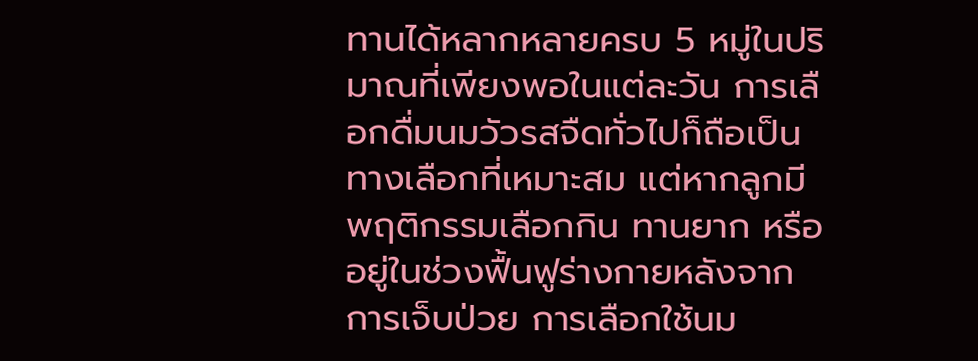ทานได้หลากหลายครบ 5 หมู่ในปริมาณที่เพียงพอในแต่ละวัน การเลือกดื่มนมวัวรสจืดทั่วไปก็ถือเป็นทางเลือกที่เหมาะสม แต่หากลูกมีพฤติกรรมเลือกกิน ทานยาก หรืออยู่ในช่วงฟื้นฟูร่างกายหลังจากการเจ็บป่วย การเลือกใช้นม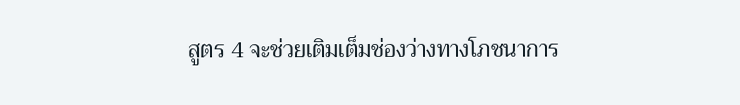สูตร 4 จะช่วยเติมเต็มช่องว่างทางโภชนาการ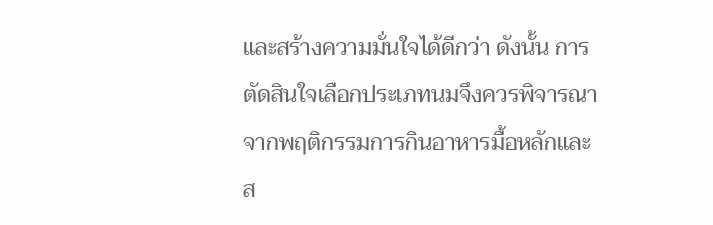และสร้างความมั่นใจได้ดีกว่า ดังนั้น การตัดสินใจเลือกประเภทนมจึงควรพิจารณาจากพฤติกรรมการกินอาหารมื้อหลักและส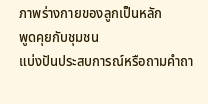ภาพร่างกายของลูกเป็นหลัก
พูดคุยกับชุมชน
แบ่งปันประสบการณ์หรือถามคำถา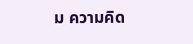ม ความคิด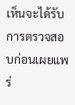เห็นจะได้รับการตรวจสอบก่อนเผยแพร่